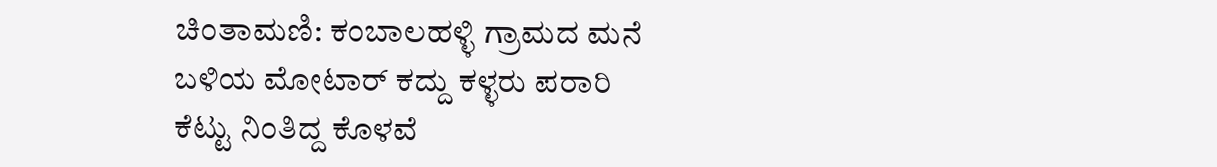ಚಿಂತಾಮಣಿ: ಕಂಬಾಲಹಳ್ಳಿ ಗ್ರಾಮದ ಮನೆ ಬಳಿಯ ಮೋಟಾರ್ ಕದ್ದು ಕಳ್ಳರು ಪರಾರಿ
ಕೆಟ್ಟು ನಿಂತಿದ್ದ ಕೊಳವೆ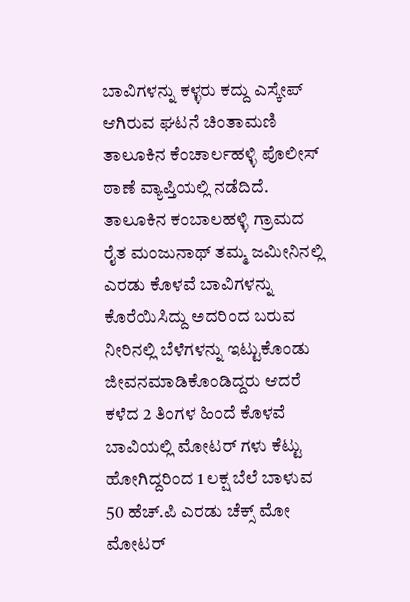ಬಾವಿಗಳನ್ನು ಕಳ್ಳರು ಕದ್ದು ಎಸ್ಕೇಪ್ ಆಗಿರುವ ಘಟನೆ ಚಿಂತಾಮಣಿ ತಾಲೂಕಿನ ಕೆಂಚಾರ್ಲಹಳ್ಳಿ ಪೊಲೀಸ್ ಠಾಣೆ ವ್ಯಾಪ್ತಿಯಲ್ಲಿ ನಡೆದಿದೆ. ತಾಲೂಕಿನ ಕಂಬಾಲಹಳ್ಳಿ ಗ್ರಾಮದ ರೈತ ಮಂಜುನಾಥ್ ತಮ್ಮ ಜಮೀನಿನಲ್ಲಿ ಎರಡು ಕೊಳವೆ ಬಾವಿಗಳನ್ನು ಕೊರೆಯಿಸಿದ್ದು ಅದರಿಂದ ಬರುವ ನೀರಿನಲ್ಲಿ ಬೆಳೆಗಳನ್ನು ಇಟ್ಟುಕೊಂಡು ಜೀವನಮಾಡಿಕೊಂಡಿದ್ದರು ಆದರೆ ಕಳೆದ 2 ತಿಂಗಳ ಹಿಂದೆ ಕೊಳವೆ ಬಾವಿಯಲ್ಲಿ ಮೋಟರ್ ಗಳು ಕೆಟ್ಟು ಹೋಗಿದ್ದರಿಂದ 1 ಲಕ್ಷ ಬೆಲೆ ಬಾಳುವ 50 ಹೆಚ್.ಪಿ ಎರಡು ಚೆಕ್ಸ್ ಮೋ ಮೋಟರ್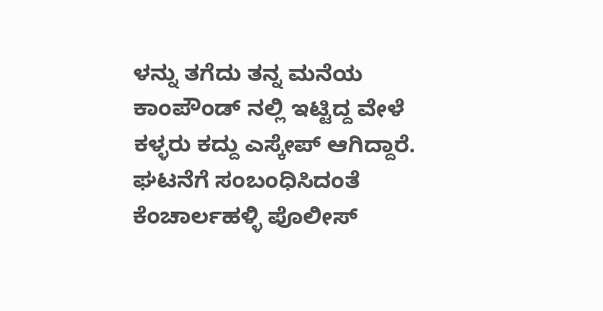ಳನ್ನು ತಗೆದು ತನ್ನ ಮನೆಯ ಕಾಂಪೌಂಡ್ ನಲ್ಲಿ ಇಟ್ಟಿದ್ದ ವೇಳೆ ಕಳ್ಳರು ಕದ್ದು ಎಸ್ಕೇಪ್ ಆಗಿದ್ದಾರೆ. ಘಟನೆಗೆ ಸಂಬಂಧಿಸಿದಂತೆ ಕೆಂಚಾರ್ಲಹಳ್ಳಿ ಪೊಲೀಸ್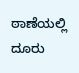ಠಾಣೆಯಲ್ಲಿ ದೂರು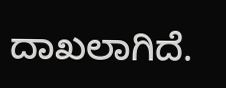ದಾಖಲಾಗಿದೆ.